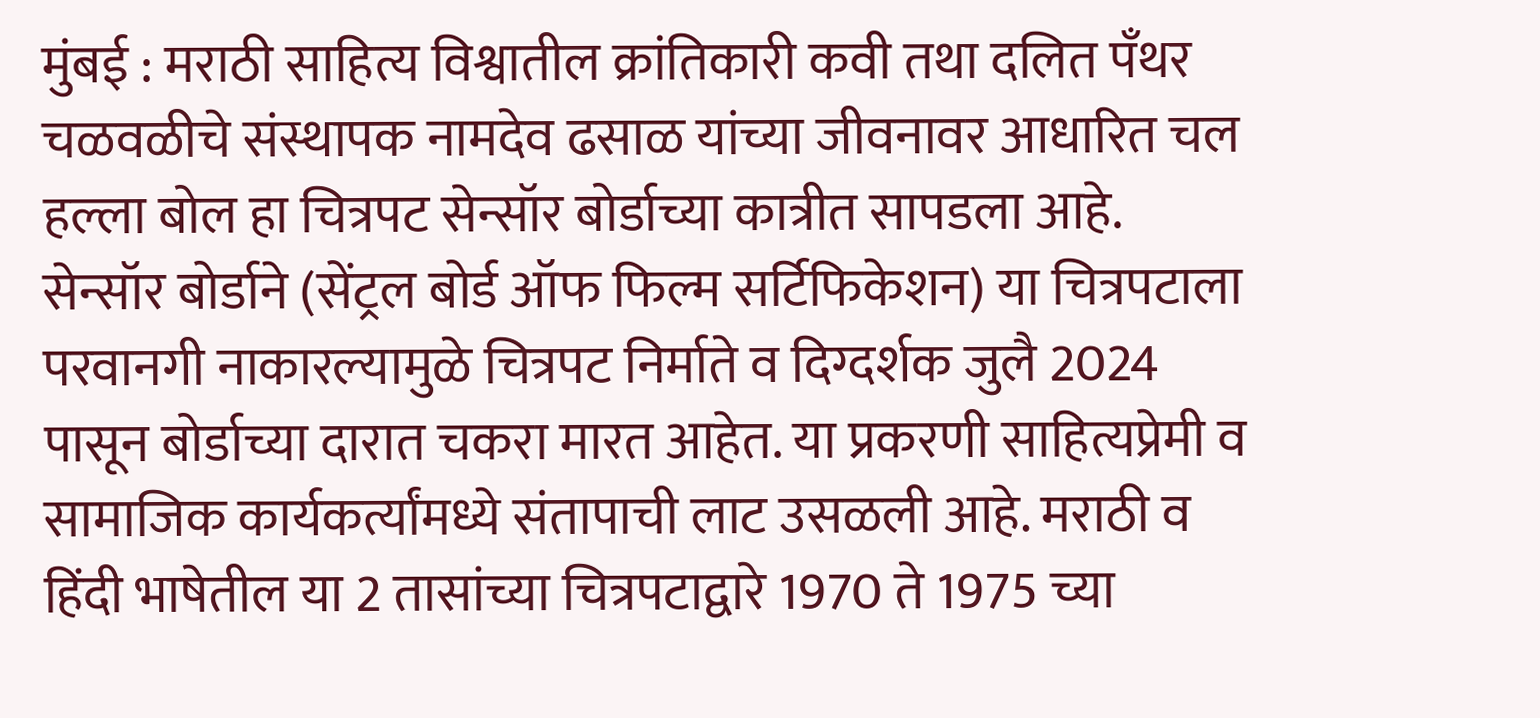मुंबई : मराठी साहित्य विश्वातील क्रांतिकारी कवी तथा दलित पँथर चळवळीचे संस्थापक नामदेव ढसाळ यांच्या जीवनावर आधारित चल हल्ला बोल हा चित्रपट सेन्सॉर बोर्डाच्या कात्रीत सापडला आहे. सेन्सॉर बोर्डाने (सेंट्रल बोर्ड ऑफ फिल्म सर्टिफिकेशन) या चित्रपटाला परवानगी नाकारल्यामुळे चित्रपट निर्माते व दिग्दर्शक जुलै 2024 पासून बोर्डाच्या दारात चकरा मारत आहेत. या प्रकरणी साहित्यप्रेमी व सामाजिक कार्यकर्त्यांमध्ये संतापाची लाट उसळली आहे. मराठी व हिंदी भाषेतील या 2 तासांच्या चित्रपटाद्वारे 1970 ते 1975 च्या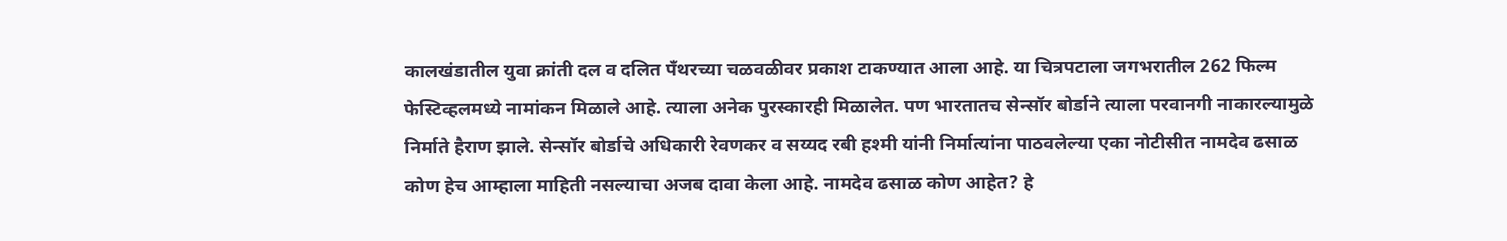कालखंडातील युवा क्रांती दल व दलित पँथरच्या चळवळीवर प्रकाश टाकण्यात आला आहे. या चित्रपटाला जगभरातील 262 फिल्म फेस्टिव्हलमध्ये नामांकन मिळाले आहे. त्याला अनेक पुरस्कारही मिळालेत. पण भारतातच सेन्सॉर बोर्डाने त्याला परवानगी नाकारल्यामुळे निर्माते हैराण झाले. सेन्सॉर बोर्डाचे अधिकारी रेवणकर व सय्यद रबी हश्मी यांनी निर्मात्यांना पाठवलेल्या एका नोटीसीत नामदेव ढसाळ कोण हेच आम्हाला माहिती नसल्याचा अजब दावा केला आहे. नामदेव ढसाळ कोण आहेत? हे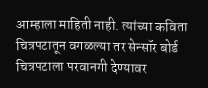आम्हाला माहिती नाही. त्यांच्या कविता चित्रपटातून वगळल्या तर सेन्सॉर बोर्ड चित्रपटाला परवानगी देण्यावर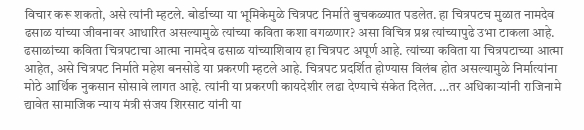विचार करू शकतो, असे त्यांनी म्हटले. बोर्डाच्या या भूमिकेमुळे चित्रपट निर्माते बुचकळ्यात पडलेत. हा चित्रपटच मुळात नामदेव ढसाळ यांच्या जीवनावर आधारित असल्यामुळे त्यांच्या कविता कशा वगळणार? असा विचित्र प्रश्न त्यांच्यापुढे उभा टाकला आहे. ढसाळांच्या कविता चित्रपटाचा आत्मा नामदेव ढसाळ यांच्याशिवाय हा चित्रपट अपूर्ण आहे. त्यांच्या कविता या चित्रपटाच्या आत्मा आहेत, असे चित्रपट निर्माते महेश बनसोडे या प्रकरणी म्हटले आहे. चित्रपट प्रदर्शित होण्यास विलंब होत असल्यामुळे निर्मात्यांना मोठे आर्थिक नुकसान सोसावे लागत आहे. त्यांनी या प्रकरणी कायदेशीर लढा देण्याचे संकेत दिलेत. …तर अधिकाऱ्यांनी राजिनामे द्यावेत सामाजिक न्याय मंत्री संजय शिरसाट यांनी या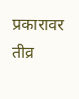प्रकारावर तीव्र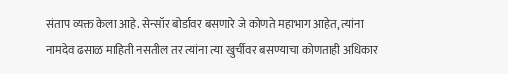संताप व्यक्त केला आहे. सेन्सॉर बोर्डावर बसणारे जे कोणते महाभाग आहेत, त्यांना नामदेव ढसाळ माहिती नसतील तर त्यांना त्या खुर्चीवर बसण्याचा कोणताही अधिकार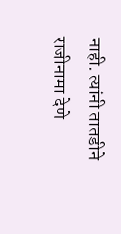नाही. त्यांनी तातडीने राजीनामा देणे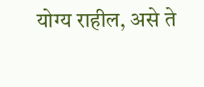योग्य राहील, असे ते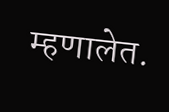म्हणालेत.